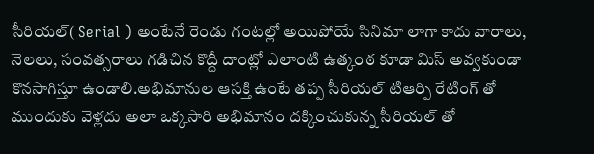సీరియల్( Serial ) అంటేనే రెండు గంటల్లో అయిపోయే సినిమా లాగా కాదు వారాలు, నెలలు, సంవత్సరాలు గడిచిన కొద్దీ దాంట్లో ఎలాంటి ఉత్కంఠ కూడా మిస్ అవ్వకుండా కొనసాగిస్తూ ఉండాలి.అభిమానుల ఆసక్తి ఉంటే తప్ప సీరియల్ టిఆర్పి రేటింగ్ తో ముందుకు వెళ్లదు అలా ఒక్కసారి అభిమానం దక్కించుకున్న సీరియల్ తో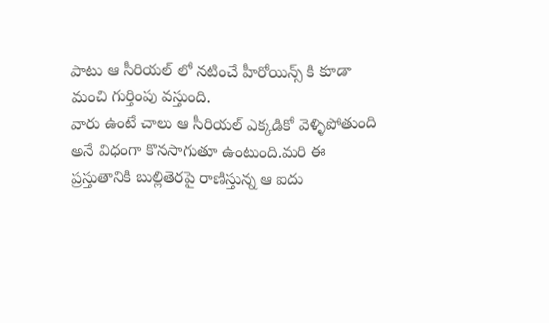పాటు ఆ సీరియల్ లో నటించే హీరోయిన్స్ కి కూడా మంచి గుర్తింపు వస్తుంది.
వారు ఉంటే చాలు ఆ సీరియల్ ఎక్కడికో వెళ్ళిపోతుంది అనే విధంగా కొనసాగుతూ ఉంటుంది.మరి ఈ ప్రస్తుతానికి బుల్లితెరపై రాణిస్తున్న ఆ ఐదు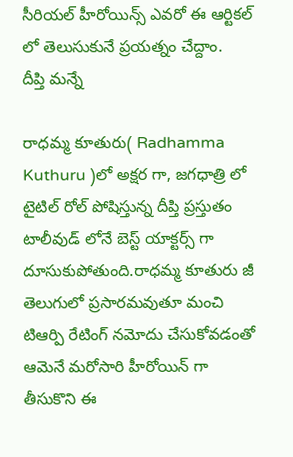సీరియల్ హీరోయిన్స్ ఎవరో ఈ ఆర్టికల్ లో తెలుసుకునే ప్రయత్నం చేద్దాం.
దీప్తి మన్నే

రాధమ్మ కూతురు( Radhamma Kuthuru )లో అక్షర గా, జగధాత్రి లో టైటిల్ రోల్ పోషిస్తున్న దీప్తి ప్రస్తుతం టాలీవుడ్ లోనే బెస్ట్ యాక్టర్స్ గా దూసుకుపోతుంది.రాధమ్మ కూతురు జీ తెలుగులో ప్రసారమవుతూ మంచి టిఆర్పి రేటింగ్ నమోదు చేసుకోవడంతో ఆమెనే మరోసారి హీరోయిన్ గా తీసుకొని ఈ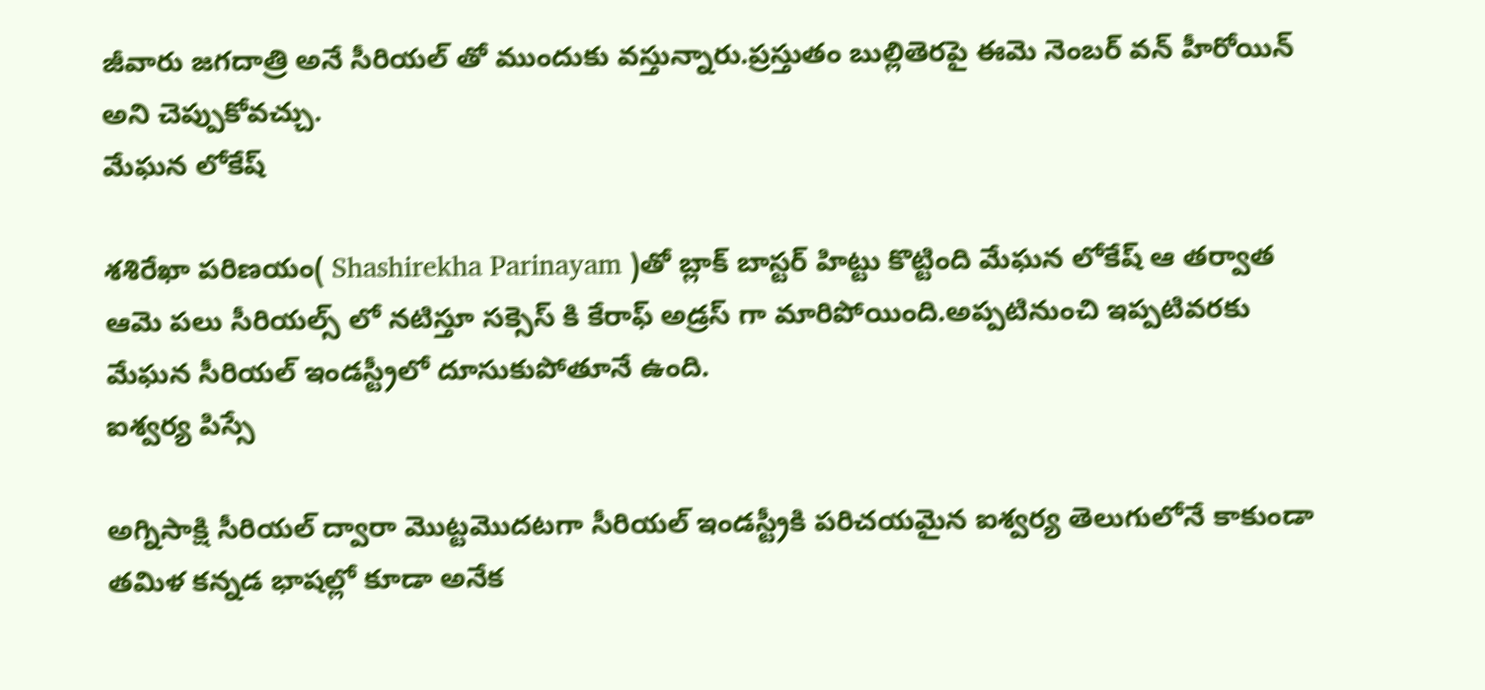జీవారు జగదాత్రి అనే సీరియల్ తో ముందుకు వస్తున్నారు.ప్రస్తుతం బుల్లితెరపై ఈమె నెంబర్ వన్ హీరోయిన్ అని చెప్పుకోవచ్చు.
మేఘన లోకేష్

శశిరేఖా పరిణయం( Shashirekha Parinayam )తో బ్లాక్ బాస్టర్ హిట్టు కొట్టింది మేఘన లోకేష్ ఆ తర్వాత ఆమె పలు సీరియల్స్ లో నటిస్తూ సక్సెస్ కి కేరాఫ్ అడ్రస్ గా మారిపోయింది.అప్పటినుంచి ఇప్పటివరకు మేఘన సీరియల్ ఇండస్ట్రీలో దూసుకుపోతూనే ఉంది.
ఐశ్వర్య పిస్సే

అగ్నిసాక్షి సీరియల్ ద్వారా మొట్టమొదటగా సీరియల్ ఇండస్ట్రీకి పరిచయమైన ఐశ్వర్య తెలుగులోనే కాకుండా తమిళ కన్నడ భాషల్లో కూడా అనేక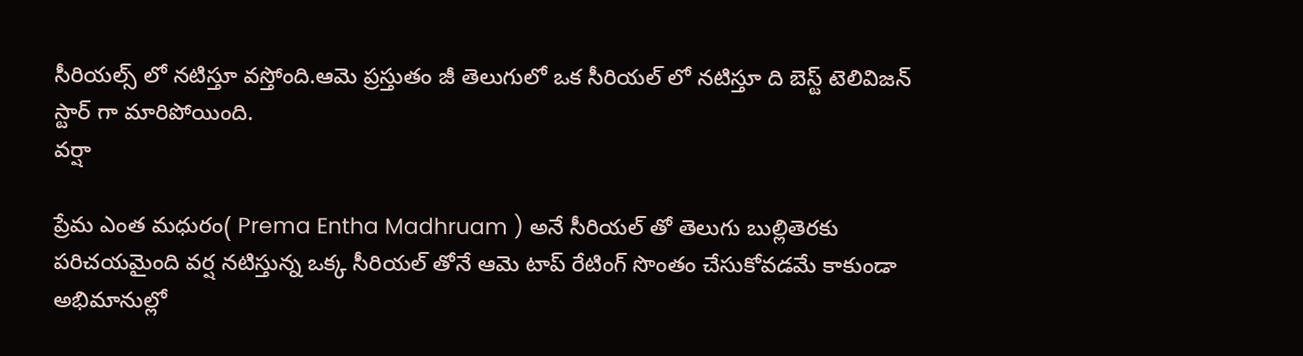సీరియల్స్ లో నటిస్తూ వస్తోంది.ఆమె ప్రస్తుతం జీ తెలుగులో ఒక సీరియల్ లో నటిస్తూ ది బెస్ట్ టెలివిజన్ స్టార్ గా మారిపోయింది.
వర్షా

ప్రేమ ఎంత మధురం( Prema Entha Madhruam ) అనే సీరియల్ తో తెలుగు బుల్లితెరకు పరిచయమైంది వర్ష నటిస్తున్న ఒక్క సీరియల్ తోనే ఆమె టాప్ రేటింగ్ సొంతం చేసుకోవడమే కాకుండా అభిమానుల్లో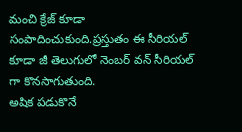మంచి క్రేజ్ కూడా సంపాదించుకుంది.ప్రస్తుతం ఈ సీరియల్ కూడా జీ తెలుగులో నెంబర్ వన్ సీరియల్ గా కొనసాగుతుంది.
అషిక పడుకొనే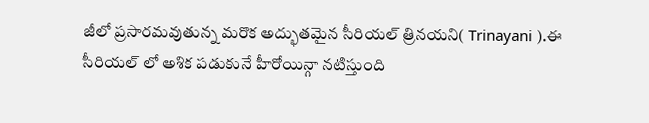జీలో ప్రసారమవుతున్న మరొక అద్భుతమైన సీరియల్ త్రినయని( Trinayani ).ఈ సీరియల్ లో అశిక పడుకునే హీరోయిన్గా నటిస్తుంది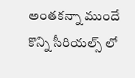అంతకన్నా ముందే కొన్ని సీరియల్స్ లో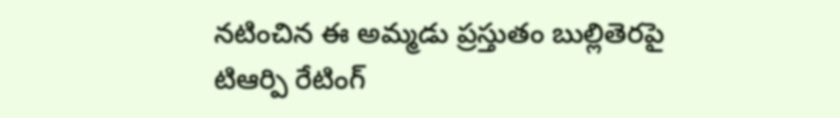నటించిన ఈ అమ్మడు ప్రస్తుతం బుల్లితెరపై టిఆర్పి రేటింగ్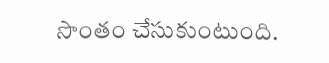సొంతం చేసుకుంటుంది.